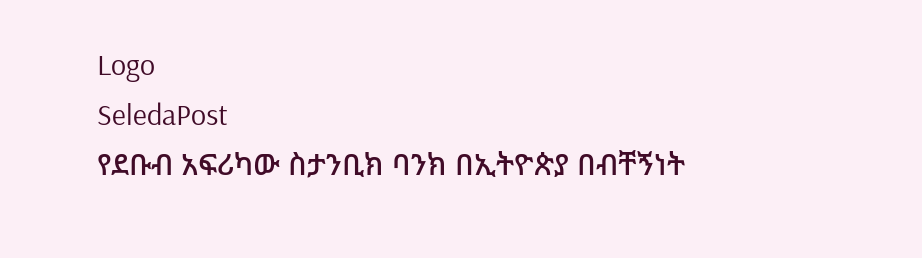Logo
SeledaPost
የደቡብ አፍሪካው ስታንቢክ ባንክ በኢትዮጵያ በብቸኝነት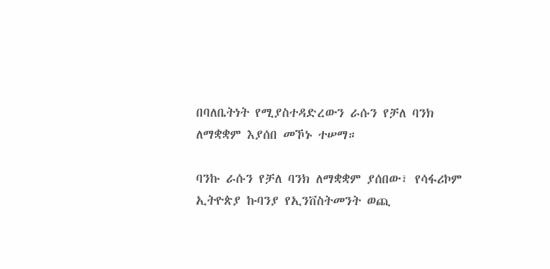በባለቤትነት የሚያስተዳድረውን ራሱን የቻለ ባንክ ለማቋቋም እያሰበ መኾኑ ተሠማ።

ባንኩ ራሱን የቻለ ባንክ ለማቋቋም ያሰበው፣ የሳፋሪኮም ኢትዮጵያ ኩባንያ የኢንቨስትመንት ወጪ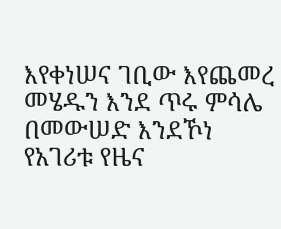እየቀነሠና ገቢው እየጨመረ መሄዱን እንደ ጥሩ ምሳሌ በመውሠድ እንደኾነ የአገሪቱ የዜና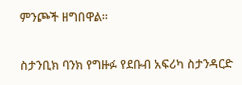ምንጮች ዘግበዋል።

ስታንቢክ ባንክ የግዙፉ የደቡብ አፍሪካ ስታንዳርድ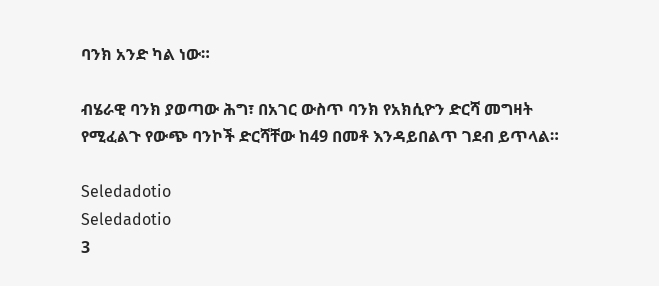ባንክ አንድ ካል ነው።

ብሄራዊ ባንክ ያወጣው ሕግ፣ በአገር ውስጥ ባንክ የአክሲዮን ድርሻ መግዛት የሚፈልጉ የውጭ ባንኮች ድርሻቸው ከ49 በመቶ እንዳይበልጥ ገደብ ይጥላል።

Seledadotio
Seledadotio
3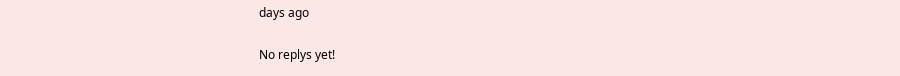days ago

No replys yet!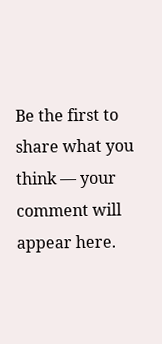Be the first to share what you think — your comment will appear here.